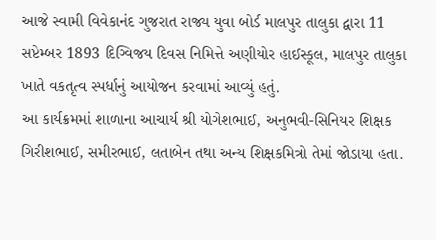આજે સ્વામી વિવેકાનંદ ગુજરાત રાજ્ય યુવા બોર્ડ માલપુર તાલુકા દ્વારા 11 સપ્ટેમ્બર 1893 દિગ્વિજય દિવસ નિમિત્તે અણીયોર હાઈસ્કૂલ, માલપુર તાલુકા ખાતે વકતૃત્વ સ્પર્ધાનું આયોજન કરવામાં આવ્યું હતું.
આ કાર્યક્રમમાં શાળાના આચાર્ય શ્રી યોગેશભાઈ, અનુભવી-સિનિયર શિક્ષક ગિરીશભાઈ, સમીરભાઈ, લતાબેન તથા અન્ય શિક્ષકમિત્રો તેમાં જોડાયા હતા.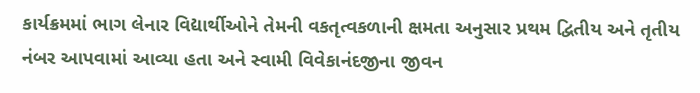કાર્યક્રમમાં ભાગ લેનાર વિદ્યાર્થીઓને તેમની વકતૃત્વકળાની ક્ષમતા અનુસાર પ્રથમ દ્વિતીય અને તૃતીય નંબર આપવામાં આવ્યા હતા અને સ્વામી વિવેકાનંદજીના જીવન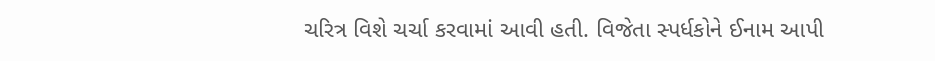ચરિત્ર વિશે ચર્ચા કરવામાં આવી હતી. વિજેતા સ્પર્ધકોને ઈનામ આપી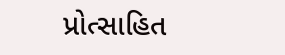પ્રોત્સાહિત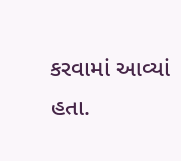કરવામાં આવ્યાં હતા.